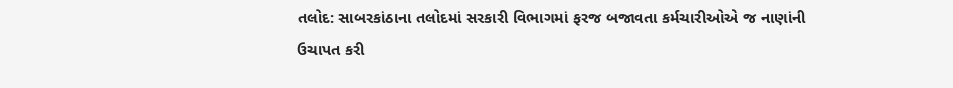તલોદ: સાબરકાંઠાના તલોદમાં સરકારી વિભાગમાં ફરજ બજાવતા કર્મચારીઓએ જ નાણાંની ઉચાપત કરી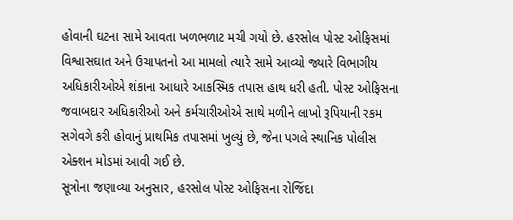હોવાની ઘટના સામે આવતા ખળભળાટ મચી ગયો છે. હરસોલ પોસ્ટ ઓફિસમાં વિશ્વાસઘાત અને ઉચાપતનો આ મામલો ત્યારે સામે આવ્યો જ્યારે વિભાગીય અધિકારીઓએ શંકાના આધારે આકસ્મિક તપાસ હાથ ધરી હતી. પોસ્ટ ઓફિસના જવાબદાર અધિકારીઓ અને કર્મચારીઓએ સાથે મળીને લાખો રૂપિયાની રકમ સગેવગે કરી હોવાનું પ્રાથમિક તપાસમાં ખુલ્યું છે, જેના પગલે સ્થાનિક પોલીસ એક્શન મોડમાં આવી ગઈ છે.
સૂત્રોના જણાવ્યા અનુસાર, હરસોલ પોસ્ટ ઓફિસના રોજિંદા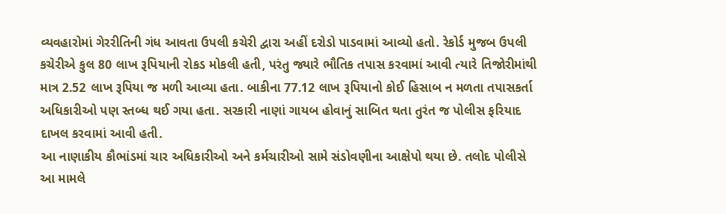વ્યવહારોમાં ગેરરીતિની ગંધ આવતા ઉપલી કચેરી દ્વારા અહીં દરોડો પાડવામાં આવ્યો હતો. રેકોર્ડ મુજબ ઉપલી કચેરીએ કુલ 80 લાખ રૂપિયાની રોકડ મોકલી હતી, પરંતુ જ્યારે ભૌતિક તપાસ કરવામાં આવી ત્યારે તિજોરીમાંથી માત્ર 2.52 લાખ રૂપિયા જ મળી આવ્યા હતા. બાકીના 77.12 લાખ રૂપિયાનો કોઈ હિસાબ ન મળતા તપાસકર્તા અધિકારીઓ પણ સ્તબ્ધ થઈ ગયા હતા. સરકારી નાણાં ગાયબ હોવાનું સાબિત થતા તુરંત જ પોલીસ ફરિયાદ દાખલ કરવામાં આવી હતી.
આ નાણાકીય કૌભાંડમાં ચાર અધિકારીઓ અને કર્મચારીઓ સામે સંડોવણીના આક્ષેપો થયા છે. તલોદ પોલીસે આ મામલે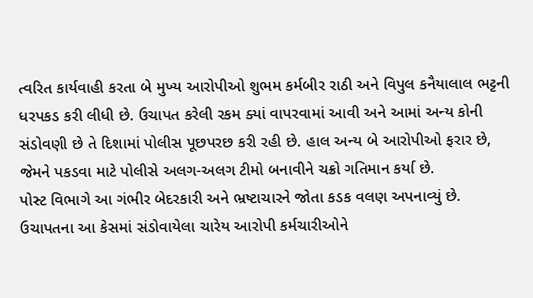ત્વરિત કાર્યવાહી કરતા બે મુખ્ય આરોપીઓ શુભમ કર્મબીર રાઠી અને વિપુલ કનૈયાલાલ ભટ્ટની ધરપકડ કરી લીધી છે. ઉચાપત કરેલી રકમ ક્યાં વાપરવામાં આવી અને આમાં અન્ય કોની સંડોવણી છે તે દિશામાં પોલીસ પૂછપરછ કરી રહી છે. હાલ અન્ય બે આરોપીઓ ફરાર છે, જેમને પકડવા માટે પોલીસે અલગ-અલગ ટીમો બનાવીને ચક્રો ગતિમાન કર્યા છે.
પોસ્ટ વિભાગે આ ગંભીર બેદરકારી અને ભ્રષ્ટાચારને જોતા કડક વલણ અપનાવ્યું છે. ઉચાપતના આ કેસમાં સંડોવાયેલા ચારેય આરોપી કર્મચારીઓને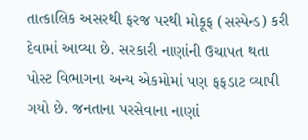તાત્કાલિક અસરથી ફરજ પરથી મોકૂફ (સસ્પેન્ડ) કરી દેવામાં આવ્યા છે. સરકારી નાણાંની ઉચાપત થતા પોસ્ટ વિભાગના અન્ય એકમોમાં પણ ફફડાટ વ્યાપી ગયો છે. જનતાના પરસેવાના નાણાં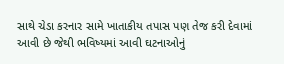સાથે ચેડા કરનાર સામે ખાતાકીય તપાસ પણ તેજ કરી દેવામાં આવી છે જેથી ભવિષ્યમાં આવી ઘટનાઓનું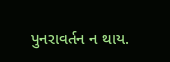પુનરાવર્તન ન થાય.